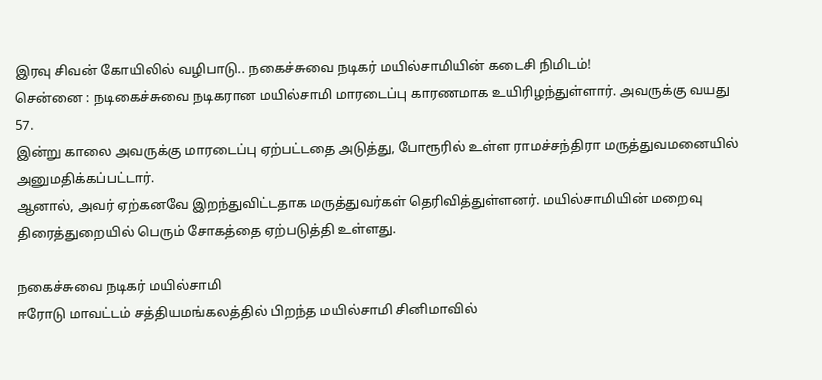இரவு சிவன் கோயிலில் வழிபாடு.. நகைச்சுவை நடிகர் மயில்சாமியின் கடைசி நிமிடம்!
சென்னை : நடிகைச்சுவை நடிகரான மயில்சாமி மாரடைப்பு காரணமாக உயிரிழந்துள்ளார். அவருக்கு வயது 57.
இன்று காலை அவருக்கு மாரடைப்பு ஏற்பட்டதை அடுத்து, போரூரில் உள்ள ராமச்சந்திரா மருத்துவமனையில் அனுமதிக்கப்பட்டார்.
ஆனால், அவர் ஏற்கனவே இறந்துவிட்டதாக மருத்துவர்கள் தெரிவித்துள்ளனர். மயில்சாமியின் மறைவு திரைத்துறையில் பெரும் சோகத்தை ஏற்படுத்தி உள்ளது.

நகைச்சுவை நடிகர் மயில்சாமி
ஈரோடு மாவட்டம் சத்தியமங்கலத்தில் பிறந்த மயில்சாமி சினிமாவில்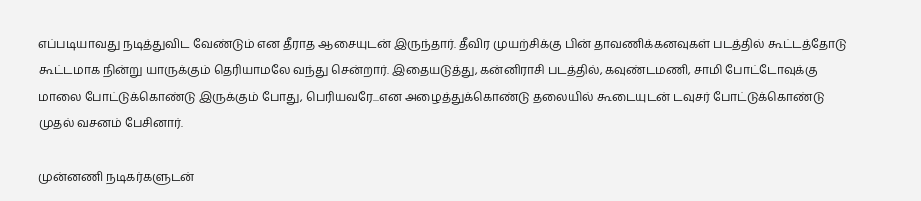எப்படியாவது நடித்துவிட வேண்டும் என தீராத ஆசையுடன் இருந்தார். தீவிர முயற்சிக்கு பின் தாவணிக்கனவுகள் படத்தில் கூட்டத்தோடு கூட்டமாக நின்று யாருக்கும் தெரியாமலே வந்து சென்றார். இதையடுத்து, கன்னிராசி படத்தில், கவுண்டமணி, சாமி போட்டோவுக்கு மாலை போட்டுக்கொண்டு இருக்கும் போது, பெரியவரே...என அழைத்துக்கொண்டு தலையில் கூடையுடன் டவுசர் போட்டுக்கொண்டு முதல் வசனம் பேசினார்.

முன்னணி நடிகர்களுடன்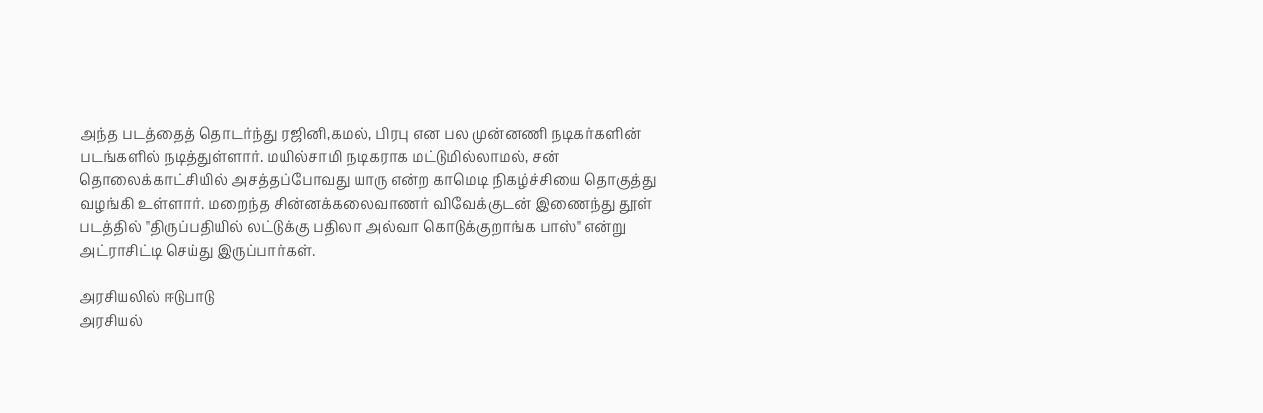அந்த படத்தைத் தொடர்ந்து ரஜினி,கமல், பிரபு என பல முன்னணி நடிகர்களின் படங்களில் நடித்துள்ளார். மயில்சாமி நடிகராக மட்டுமில்லாமல், சன் தொலைக்காட்சியில் அசத்தப்போவது யாரு என்ற காமெடி நிகழ்ச்சியை தொகுத்து வழங்கி உள்ளார். மறைந்த சின்னக்கலைவாணர் விவேக்குடன் இணைந்து தூள் படத்தில் "திருப்பதியில் லட்டுக்கு பதிலா அல்வா கொடுக்குறாங்க பாஸ்" என்று அட்ராசிட்டி செய்து இருப்பார்கள்.

அரசியலில் ஈடுபாடு
அரசியல்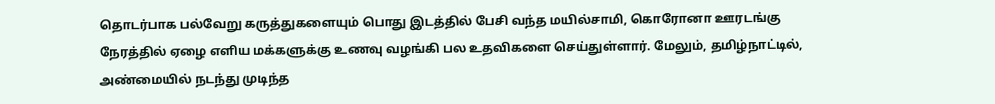தொடர்பாக பல்வேறு கருத்துகளையும் பொது இடத்தில் பேசி வந்த மயில்சாமி, கொரோனா ஊரடங்கு நேரத்தில் ஏழை எளிய மக்களுக்கு உணவு வழங்கி பல உதவிகளை செய்துள்ளார். மேலும், தமிழ்நாட்டில், அண்மையில் நடந்து முடிந்த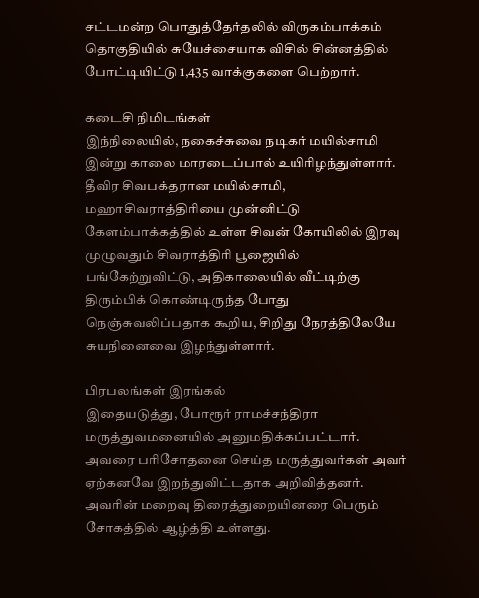சட்டமன்ற பொதுத்தேர்தலில் விருகம்பாக்கம் தொகுதியில் சுயேச்சையாக விசில் சின்னத்தில் போட்டியிட்டு 1,435 வாக்குகளை பெற்றார்.

கடைசி நிமிடங்கள்
இந்நிலையில், நகைச்சுவை நடிகர் மயில்சாமி இன்று காலை மாரடைப்பால் உயிரிழந்துள்ளார். தீவிர சிவபக்தரான மயில்சாமி, மஹாசிவராத்திரியை முன்னிட்டு கேளம்பாக்கத்தில் உள்ள சிவன் கோயிலில் இரவு முழுவதும் சிவராத்திரி பூஜையில் பங்கேற்றுவிட்டு, அதிகாலையில் வீட்டிற்கு திரும்பிக் கொண்டிருந்த போது நெஞ்சுவலிப்பதாக கூறிய, சிறிது நேரத்திலேயே சுயநினைவை இழந்துள்ளார்.

பிரபலங்கள் இரங்கல்
இதையடுத்து, போரூர் ராமச்சந்திரா மருத்துவமனையில் அனுமதிக்கப்பட்டார். அவரை பரிசோதனை செய்த மருத்துவர்கள் அவர் ஏற்கனவே இறந்துவிட்டதாக அறிவித்தனர். அவரின் மறைவு திரைத்துறையினரை பெரும் சோகத்தில் ஆழ்த்தி உள்ளது.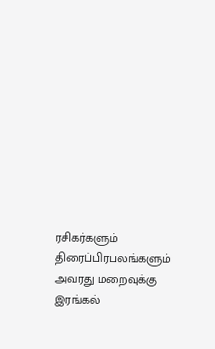ரசிகர்களும் திரைப்பிரபலங்களும் அவரது மறைவுக்கு இரங்கல்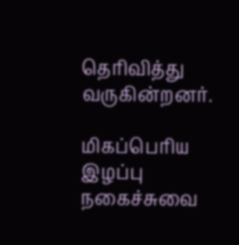தெரிவித்து வருகின்றனர்.

மிகப்பெரிய இழப்பு
நகைச்சுவை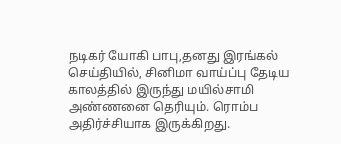நடிகர் யோகி பாபு,தனது இரங்கல் செய்தியில், சினிமா வாய்ப்பு தேடிய காலத்தில் இருந்து மயில்சாமி அண்ணனை தெரியும். ரொம்ப அதிர்ச்சியாக இருக்கிறது.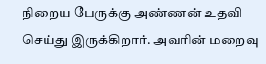நிறைய பேருக்கு அண்ணன் உதவி செய்து இருக்கிறார். அவரின் மறைவு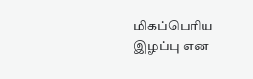மிகப்பெரிய இழப்பு என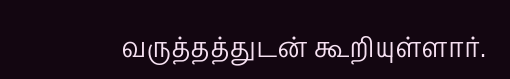வருத்தத்துடன் கூறியுள்ளார்.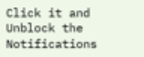Click it and Unblock the Notifications